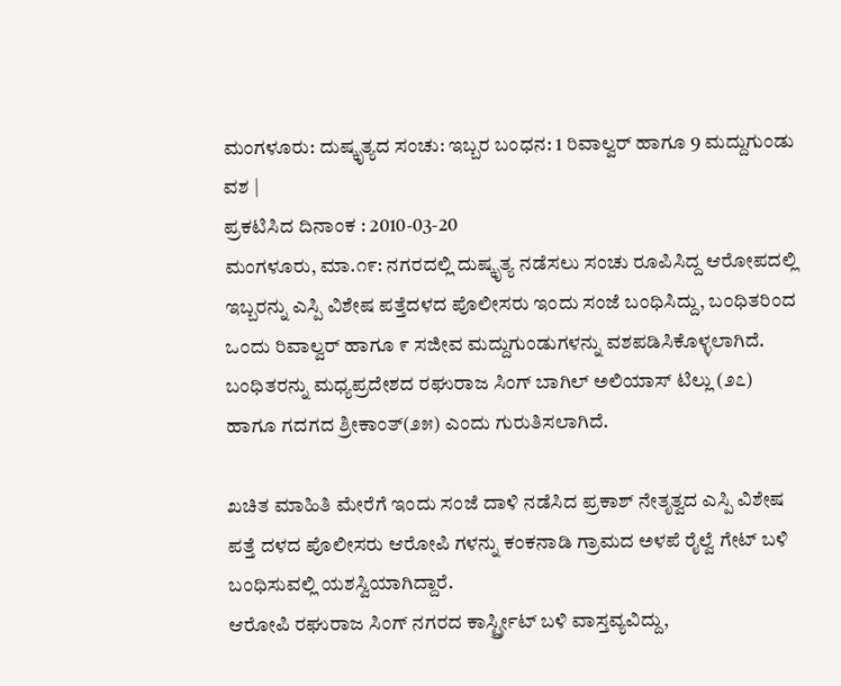ಮಂಗಳೂರು: ದುಷ್ಕೃತ್ಯದ ಸಂಚು: ಇಬ್ಬರ ಬಂಧನ: 1 ರಿವಾಲ್ವರ್ ಹಾಗೂ 9 ಮದ್ದುಗುಂಡು ವಶ |
ಪ್ರಕಟಿಸಿದ ದಿನಾಂಕ : 2010-03-20
ಮಂಗಳೂರು, ಮಾ.೧೯: ನಗರದಲ್ಲಿ ದುಷ್ಕೃತ್ಯ ನಡೆಸಲು ಸಂಚು ರೂಪಿಸಿದ್ದ ಆರೋಪದಲ್ಲಿ ಇಬ್ಬರನ್ನು ಎಸ್ಪಿ ವಿಶೇಷ ಪತ್ತೆದಳದ ಪೊಲೀಸರು ಇಂದು ಸಂಜೆ ಬಂಧಿಸಿದ್ದು, ಬಂಧಿತರಿಂದ ಒಂದು ರಿವಾಲ್ವರ್ ಹಾಗೂ ೯ ಸಜೀವ ಮದ್ದುಗುಂಡುಗಳನ್ನು ವಶಪಡಿಸಿಕೊಳ್ಳಲಾಗಿದೆ.
ಬಂಧಿತರನ್ನು ಮಧ್ಯಪ್ರದೇಶದ ರಘುರಾಜ ಸಿಂಗ್ ಬಾಗಿಲ್ ಅಲಿಯಾಸ್ ಟಿಲ್ಲು (೨೭) ಹಾಗೂ ಗದಗದ ಶ್ರೀಕಾಂತ್(೨೫) ಎಂದು ಗುರುತಿಸಲಾಗಿದೆ.

ಖಚಿತ ಮಾಹಿತಿ ಮೇರೆಗೆ ಇಂದು ಸಂಜೆ ದಾಳಿ ನಡೆಸಿದ ಪ್ರಕಾಶ್ ನೇತೃತ್ವದ ಎಸ್ಪಿ ವಿಶೇಷ ಪತ್ತೆ ದಳದ ಪೊಲೀಸರು ಆರೋಪಿ ಗಳನ್ನು ಕಂಕನಾಡಿ ಗ್ರಾಮದ ಅಳಪೆ ರೈಲ್ವೆ ಗೇಟ್ ಬಳಿ ಬಂಧಿಸುವಲ್ಲಿ ಯಶಸ್ವಿಯಾಗಿದ್ದಾರೆ.
ಆರೋಪಿ ರಘುರಾಜ ಸಿಂಗ್ ನಗರದ ಕಾರ್ಸ್ಟ್ರೀಟ್ ಬಳಿ ವಾಸ್ತವ್ಯವಿದ್ದು,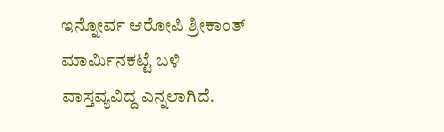ಇನ್ನೋರ್ವ ಆರೋಪಿ ಶ್ರೀಕಾಂತ್ ಮಾರ್ಮಿನಕಟ್ಟೆ ಬಳಿ ವಾಸ್ತವ್ಯವಿದ್ದ ಎನ್ನಲಾಗಿದೆ.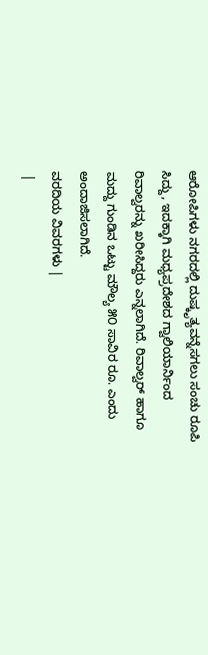ಆರೋಪಿಗಳು ನಗರದಲ್ಲಿ ದುಷ್ಕೃತ್ಯವನ್ನೆಸಗಲು ಸಂಚು ರೂಪಿ ಸಿದ್ದು, ಇದಕ್ಕಾಗಿ ಮಧ್ಯಪ್ರದೇಶದ ಗ್ವಾಲಿಯಾರ್ನಿಂದ ರಿವಾಲ್ವರನ್ನು ಖರೀಸಿದ್ದರು ಎನ್ನಲಾಗಿದೆ. ರಿವಾಲ್ವರ್ ಹಾಗೂ ಮದ್ದು ಗುಂಡಿನ ಒಟ್ಟು ಮೌಲ್ಯ ೫೦ ಸಾವಿರ ರೂ. ಎಂದು ಅಂದಾಜಿಸಲಾಗಿದೆ.
ವರದಿಯ ವಿವರಗಳು |
 |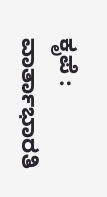ಕೃಪೆ : ವಾರ್ತಾಭಾರತಿ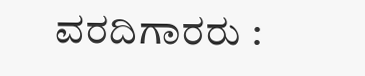ವರದಿಗಾರರು :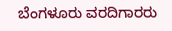ಬೆಂಗಳೂರು ವರದಿಗಾರರು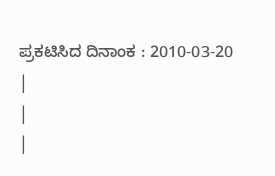ಪ್ರಕಟಿಸಿದ ದಿನಾಂಕ : 2010-03-20
|
|
|